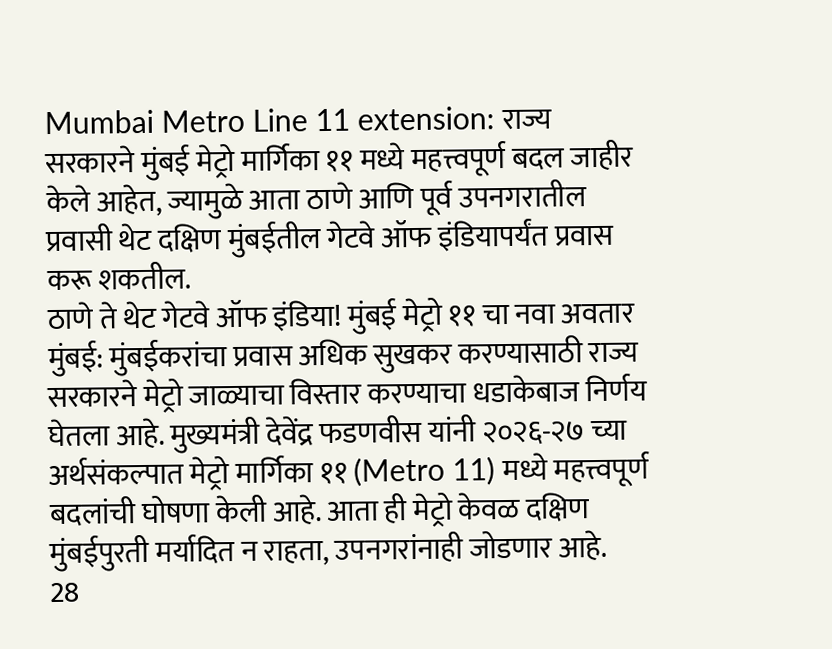Mumbai Metro Line 11 extension: राज्य सरकारने मुंबई मेट्रो मार्गिका ११ मध्ये महत्त्वपूर्ण बदल जाहीर केले आहेत, ज्यामुळे आता ठाणे आणि पूर्व उपनगरातील प्रवासी थेट दक्षिण मुंबईतील गेटवे ऑफ इंडियापर्यंत प्रवास करू शकतील.
ठाणे ते थेट गेटवे ऑफ इंडिया! मुंबई मेट्रो ११ चा नवा अवतार
मुंबई: मुंबईकरांचा प्रवास अधिक सुखकर करण्यासाठी राज्य सरकारने मेट्रो जाळ्याचा विस्तार करण्याचा धडाकेबाज निर्णय घेतला आहे. मुख्यमंत्री देवेंद्र फडणवीस यांनी २०२६-२७ च्या अर्थसंकल्पात मेट्रो मार्गिका ११ (Metro 11) मध्ये महत्त्वपूर्ण बदलांची घोषणा केली आहे. आता ही मेट्रो केवळ दक्षिण मुंबईपुरती मर्यादित न राहता, उपनगरांनाही जोडणार आहे.
28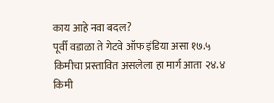काय आहे नवा बदल?
पूर्वी वडाळा ते गेटवे ऑफ इंडिया असा १७.५ किमीचा प्रस्तावित असलेला हा मार्ग आता २४.४ किमी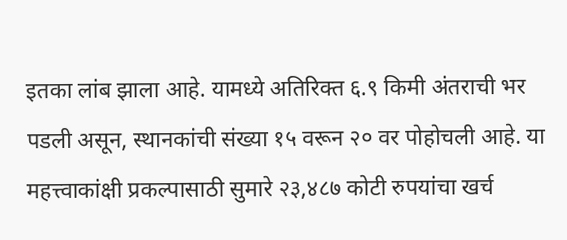इतका लांब झाला आहे. यामध्ये अतिरिक्त ६.९ किमी अंतराची भर पडली असून, स्थानकांची संख्या १५ वरून २० वर पोहोचली आहे. या महत्त्वाकांक्षी प्रकल्पासाठी सुमारे २३,४८७ कोटी रुपयांचा खर्च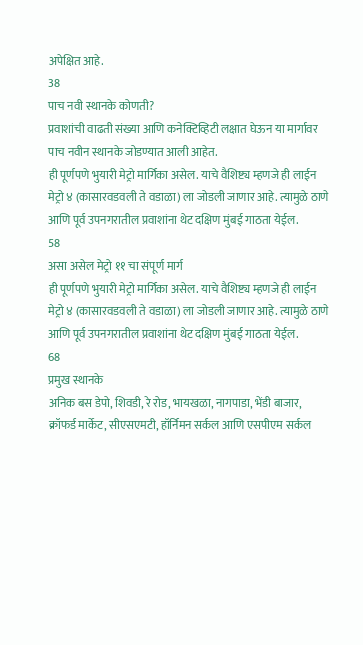अपेक्षित आहे.
38
पाच नवी स्थानके कोणती?
प्रवाशांची वाढती संख्या आणि कनेक्टिव्हिटी लक्षात घेऊन या मार्गावर पाच नवीन स्थानके जोडण्यात आली आहेत.
ही पूर्णपणे भुयारी मेट्रो मार्गिका असेल. याचे वैशिष्ट्य म्हणजे ही लाईन मेट्रो ४ (कासारवडवली ते वडाळा) ला जोडली जाणार आहे. त्यामुळे ठाणे आणि पूर्व उपनगरातील प्रवाशांना थेट दक्षिण मुंबई गाठता येईल.
58
असा असेल मेट्रो ११ चा संपूर्ण मार्ग
ही पूर्णपणे भुयारी मेट्रो मार्गिका असेल. याचे वैशिष्ट्य म्हणजे ही लाईन मेट्रो ४ (कासारवडवली ते वडाळा) ला जोडली जाणार आहे. त्यामुळे ठाणे आणि पूर्व उपनगरातील प्रवाशांना थेट दक्षिण मुंबई गाठता येईल.
68
प्रमुख स्थानके
अनिक बस डेपो, शिवडी, रे रोड, भायखळा, नागपाडा, भेंडी बाजार, क्रॉफर्ड मार्केट, सीएसएमटी, हॉर्निमन सर्कल आणि एसपीएम सर्कल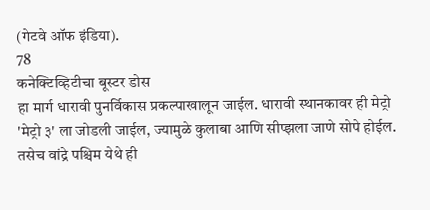(गेटवे ऑफ इंडिया).
78
कनेक्टिव्हिटीचा बूस्टर डोस
हा मार्ग धारावी पुनर्विकास प्रकल्पाखालून जाईल. धारावी स्थानकावर ही मेट्रो 'मेट्रो ३' ला जोडली जाईल, ज्यामुळे कुलाबा आणि सीप्झला जाणे सोपे होईल. तसेच वांद्रे पश्चिम येथे ही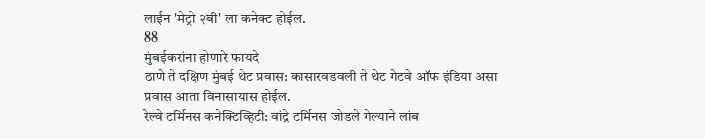लाईन 'मेट्रो २बी' ला कनेक्ट होईल.
88
मुंबईकरांना होणारे फायदे
ठाणे ते दक्षिण मुंबई थेट प्रवास: कासारवडवली ते थेट गेटवे ऑफ इंडिया असा प्रवास आता विनासायास होईल.
रेल्वे टर्मिनस कनेक्टिव्हिटी: वांद्रे टर्मिनस जोडले गेल्याने लांब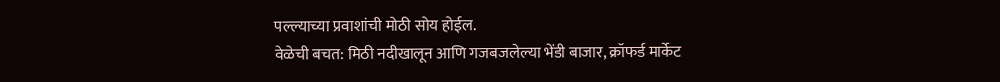पल्ल्याच्या प्रवाशांची मोठी सोय होईल.
वेळेची बचत: मिठी नदीखालून आणि गजबजलेल्या भेंडी बाजार, क्रॉफर्ड मार्केट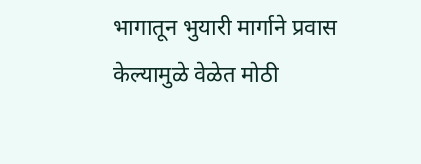भागातून भुयारी मार्गाने प्रवास केल्यामुळे वेळेत मोठी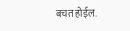बचत होईल.